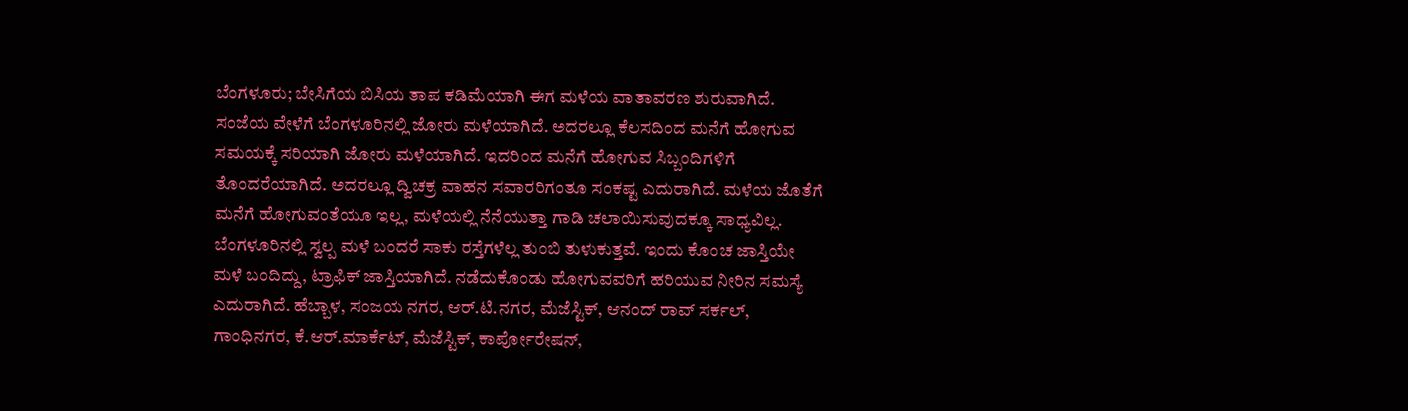ಬೆಂಗಳೂರು; ಬೇಸಿಗೆಯ ಬಿಸಿಯ ತಾಪ ಕಡಿಮೆಯಾಗಿ ಈಗ ಮಳೆಯ ವಾತಾವರಣ ಶುರುವಾಗಿದೆ. ಸಂಜೆಯ ವೇಳೆಗೆ ಬೆಂಗಳೂರಿನಲ್ಲಿ ಜೋರು ಮಳೆಯಾಗಿದೆ. ಅದರಲ್ಲೂ ಕೆಲಸದಿಂದ ಮನೆಗೆ ಹೋಗುವ ಸಮಯಕ್ಕೆ ಸರಿಯಾಗಿ ಜೋರು ಮಳೆಯಾಗಿದೆ. ಇದರಿಂದ ಮನೆಗೆ ಹೋಗುವ ಸಿಬ್ಬಂದಿಗಳಿಗೆ ತೊಂದರೆಯಾಗಿದೆ. ಅದರಲ್ಲೂ ದ್ವಿಚಕ್ರ ವಾಹನ ಸವಾರರಿಗಂತೂ ಸಂಕಷ್ಟ ಎದುರಾಗಿದೆ. ಮಳೆಯ ಜೊತೆಗೆ ಮನೆಗೆ ಹೋಗುವಂತೆಯೂ ಇಲ್ಲ, ಮಳೆಯಲ್ಲಿ ನೆನೆಯುತ್ತಾ ಗಾಡಿ ಚಲಾಯಿಸುವುದಕ್ಕೂ ಸಾಧ್ಯವಿಲ್ಲ.
ಬೆಂಗಳೂರಿನಲ್ಲಿ ಸ್ವಲ್ಪ ಮಳೆ ಬಂದರೆ ಸಾಕು ರಸ್ತೆಗಳೆಲ್ಲ ತುಂಬಿ ತುಳುಕುತ್ತವೆ. ಇಂದು ಕೊಂಚ ಜಾಸ್ತಿಯೇ ಮಳೆ ಬಂದಿದ್ದು, ಟ್ರಾಫಿಕ್ ಜಾಸ್ತಿಯಾಗಿದೆ. ನಡೆದುಕೊಂಡು ಹೋಗುವವರಿಗೆ ಹರಿಯುವ ನೀರಿನ ಸಮಸ್ಯೆ ಎದುರಾಗಿದೆ. ಹೆಬ್ಬಾಳ, ಸಂಜಯ ನಗರ, ಆರ್.ಟಿ.ನಗರ, ಮೆಜೆಸ್ಟಿಕ್, ಆನಂದ್ ರಾವ್ ಸರ್ಕಲ್, ಗಾಂಧಿನಗರ, ಕೆ.ಆರ್.ಮಾರ್ಕೆಟ್, ಮೆಜೆಸ್ಟಿಕ್, ಕಾರ್ಪೋರೇಷನ್,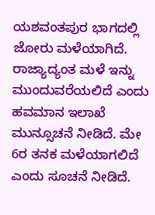ಯಶವಂತಪುರ ಭಾಗದಲ್ಲಿ ಜೋರು ಮಳೆಯಾಗಿದೆ.
ರಾಜ್ಯಾದ್ಯಂತ ಮಳೆ ಇನ್ನು ಮುಂದುವರೆಯಲಿದೆ ಎಂದು ಹವಮಾನ ಇಲಾಖೆ ಮುನ್ಸೂಚನೆ ನೀಡಿದೆ. ಮೇ 6ರ ತನಕ ಮಳೆಯಾಗಲಿದೆ ಎಂದು ಸೂಚನೆ ನೀಡಿದೆ.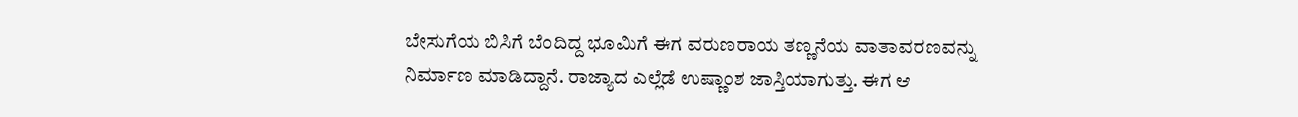ಬೇಸುಗೆಯ ಬಿಸಿಗೆ ಬೆಂದಿದ್ದ ಭೂಮಿಗೆ ಈಗ ವರುಣರಾಯ ತಣ್ಣನೆಯ ವಾತಾವರಣವನ್ನು ನಿರ್ಮಾಣ ಮಾಡಿದ್ದಾನೆ. ರಾಜ್ಯಾದ ಎಲ್ಲೆಡೆ ಉಷ್ಣಾಂಶ ಜಾಸ್ತಿಯಾಗುತ್ತು. ಈಗ ಆ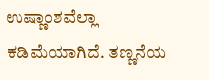ಉಷ್ಣಾಂಶವೆಲ್ಲಾ ಕಡಿಮೆಯಾಗಿದೆ. ತಣ್ಣನೆಯ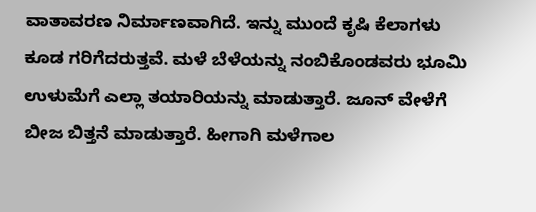ವಾತಾವರಣ ನಿರ್ಮಾಣವಾಗಿದೆ. ಇನ್ನು ಮುಂದೆ ಕೃಷಿ ಕೆಲಾಗಳು ಕೂಡ ಗರಿಗೆದರುತ್ತವೆ. ಮಳೆ ಬೆಳೆಯನ್ನು ನಂಬಿಕೊಂಡವರು ಭೂಮಿ ಉಳುಮೆಗೆ ಎಲ್ಲಾ ತಯಾರಿಯನ್ನು ಮಾಡುತ್ತಾರೆ. ಜೂನ್ ವೇಳೆಗೆ ಬೀಜ ಬಿತ್ತನೆ ಮಾಡುತ್ತಾರೆ. ಹೀಗಾಗಿ ಮಳೆಗಾಲ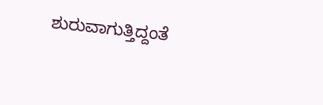ಶುರುವಾಗುತ್ತಿದ್ದಂತೆ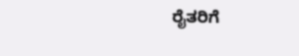ರೈತರಿಗೆ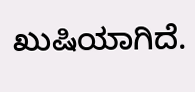ಖುಷಿಯಾಗಿದೆ.